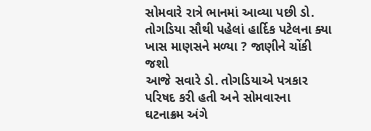સોમવારે રાત્રે ભાનમાં આવ્યા પછી ડો. તોગડિયા સૌથી પહેલાં હાર્દિક પટેલના ક્યા ખાસ માણસને મળ્યા ? જાણીને ચોંકી જશો
આજે સવારે ડો. તોગડિયાએ પત્રકાર પરિષદ કરી હતી અને સોમવારના ઘટનાક્રમ અંગે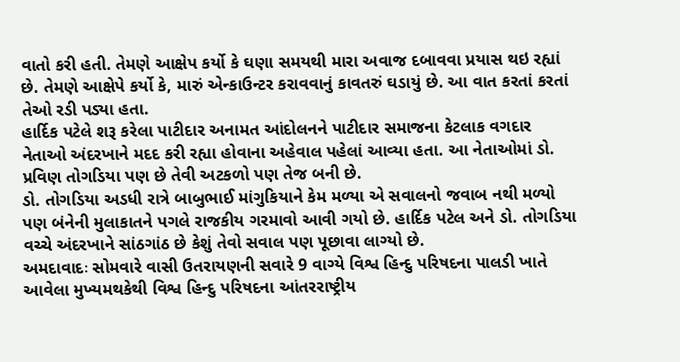વાતો કરી હતી. તેમણે આક્ષેપ કર્યો કે ઘણા સમયથી મારા અવાજ દબાવવા પ્રયાસ થઇ રહ્યાં છે. તેમણે આક્ષેપે કર્યો કે, મારું એન્કાઉન્ટર કરાવવાનું કાવતરું ઘડાયું છે. આ વાત કરતાં કરતાં તેઓ રડી પડ્યા હતા.
હાર્દિક પટેલે શરૂ કરેલા પાટીદાર અનામત આંદોલનને પાટીદાર સમાજના કેટલાક વગદાર નેતાઓ અંદરખાને મદદ કરી રહ્યા હોવાના અહેવાલ પહેલાં આવ્યા હતા. આ નેતાઓમાં ડો. પ્રવિણ તોગડિયા પણ છે તેવી અટકળો પણ તેજ બની છે.
ડો. તોગડિયા અડધી રાત્રે બાબુભાઈ માંગુકિયાને કેમ મળ્યા એ સવાલનો જવાબ નથી મળ્યો પણ બંનેની મુલાકાતને પગલે રાજકીય ગરમાવો આવી ગયો છે. હાર્દિક પટેલ અને ડો. તોગડિયા વચ્ચે અંદરખાને સાંઠગાંઠ છે કેશું તેવો સવાલ પણ પૂછાવા લાગ્યો છે.
અમદાવાદઃ સોમવારે વાસી ઉતરાયણની સવારે 9 વાગ્યે વિશ્વ હિન્દુ પરિષદના પાલડી ખાતે આવેલા મુખ્યમથકેથી વિશ્વ હિન્દુ પરિષદના આંતરરાષ્ટ્રીય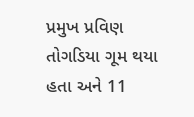પ્રમુખ પ્રવિણ તોગડિયા ગૂમ થયા હતા અને 11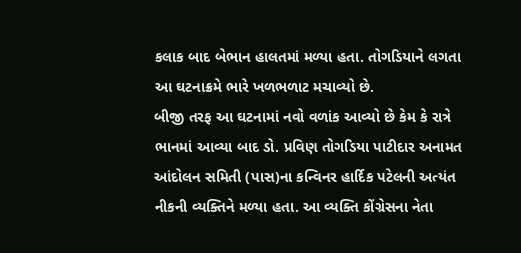કલાક બાદ બેભાન હાલતમાં મળ્યા હતા. તોગડિયાને લગતા આ ઘટનાક્રમે ભારે ખળભળાટ મચાવ્યો છે.
બીજી તરફ આ ઘટનામાં નવો વળાંક આવ્યો છે કેમ કે રાત્રે ભાનમાં આવ્યા બાદ ડો. પ્રવિણ તોગડિયા પાટીદાર અનામત આંદોલન સમિતી (પાસ)ના કન્વિનર હાર્દિક પટેલની અત્યંત નીકની વ્યક્તિને મળ્યા હતા. આ વ્યક્તિ કોંગ્રેસના નેતા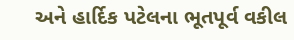અને હાર્દિક પટેલના ભૂતપૂર્વ વકીલ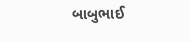બાબુભાઈ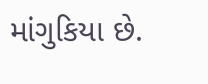માંગુકિયા છે.